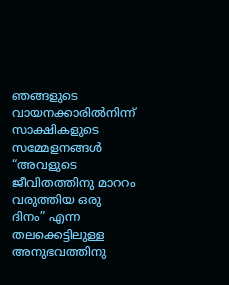ഞങ്ങളുടെ വായനക്കാരിൽനിന്ന്
സാക്ഷികളുടെ സമ്മേളനങ്ങൾ “അവളുടെ ജീവിതത്തിനു മാററം വരുത്തിയ ഒരു ദിനം” എന്ന തലക്കെട്ടിലുള്ള അനുഭവത്തിനു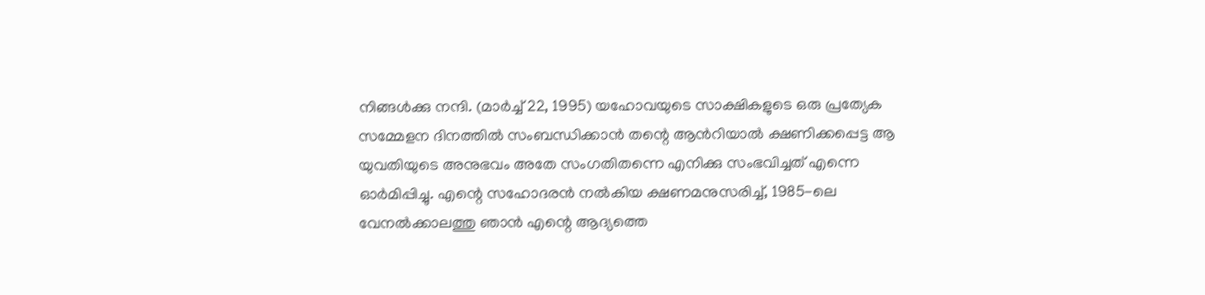നിങ്ങൾക്കു നന്ദി. (മാർച്ച് 22, 1995) യഹോവയുടെ സാക്ഷികളുടെ ഒരു പ്രത്യേക സമ്മേളന ദിനത്തിൽ സംബന്ധിക്കാൻ തന്റെ ആൻറിയാൽ ക്ഷണിക്കപ്പെട്ട ആ യുവതിയുടെ അനുഭവം അതേ സംഗതിതന്നെ എനിക്കു സംഭവിച്ചത് എന്നെ ഓർമിപ്പിച്ചു. എന്റെ സഹോദരൻ നൽകിയ ക്ഷണമനുസരിച്ച്, 1985-ലെ വേനൽക്കാലത്തു ഞാൻ എന്റെ ആദ്യത്തെ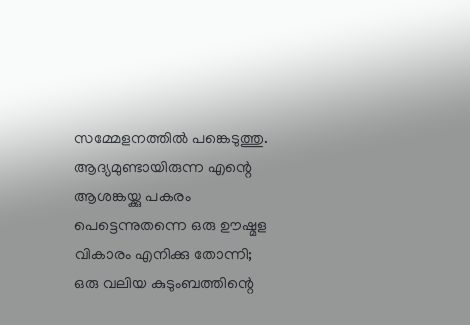സമ്മേളനത്തിൽ പങ്കെടുത്തു. ആദ്യമുണ്ടായിരുന്ന എന്റെ ആശങ്കയ്ക്കു പകരം പെട്ടെന്നുതന്നെ ഒരു ഊഷ്മള വികാരം എനിക്കു തോന്നി; ഒരു വലിയ കുടുംബത്തിന്റെ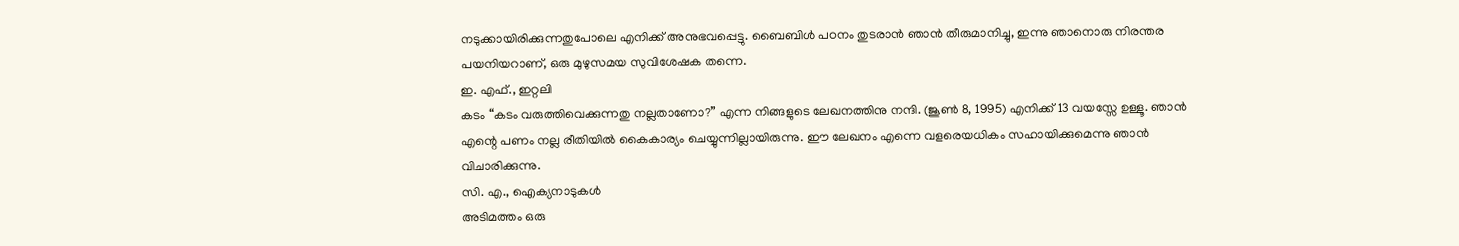നടുക്കായിരിക്കുന്നതുപോലെ എനിക്ക് അനുഭവപ്പെട്ടു. ബൈബിൾ പഠനം തുടരാൻ ഞാൻ തീരുമാനിച്ചു, ഇന്നു ഞാനൊരു നിരന്തര പയനിയറാണ്, ഒരു മുഴുസമയ സുവിശേഷക തന്നെ.
ഇ. എഫ്., ഇറ്റലി
കടം “കടം വരുത്തിവെക്കുന്നതു നല്ലതാണോ?” എന്ന നിങ്ങളുടെ ലേഖനത്തിനു നന്ദി. (ജൂൺ 8, 1995) എനിക്ക് 13 വയസ്സേ ഉള്ളൂ. ഞാൻ എന്റെ പണം നല്ല രീതിയിൽ കൈകാര്യം ചെയ്യുന്നില്ലായിരുന്നു. ഈ ലേഖനം എന്നെ വളരെയധികം സഹായിക്കുമെന്നു ഞാൻ വിചാരിക്കുന്നു.
സി. എ., ഐക്യനാടുകൾ
അടിമത്തം ഒരു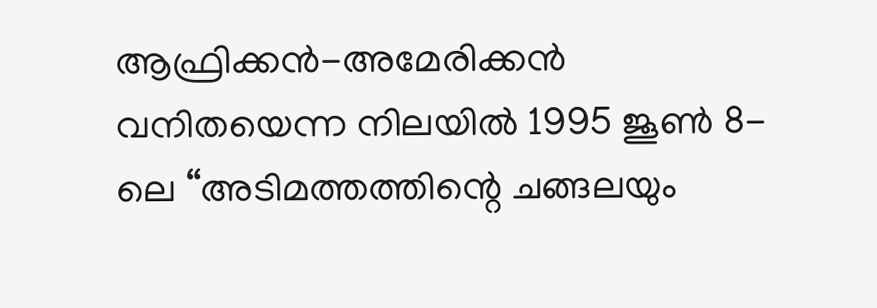ആഫ്രിക്കൻ-അമേരിക്കൻ വനിതയെന്ന നിലയിൽ 1995 ജൂൺ 8-ലെ “അടിമത്തത്തിന്റെ ചങ്ങലയും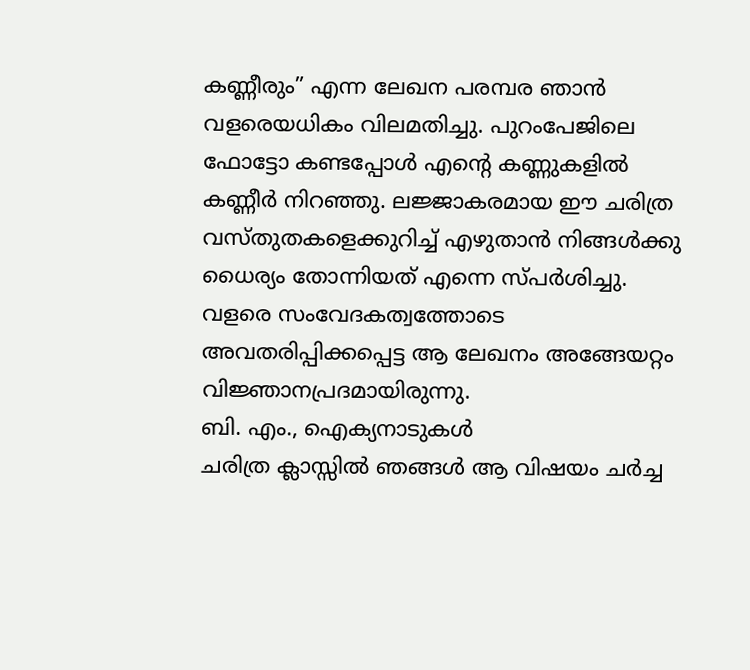കണ്ണീരും” എന്ന ലേഖന പരമ്പര ഞാൻ വളരെയധികം വിലമതിച്ചു. പുറംപേജിലെ ഫോട്ടോ കണ്ടപ്പോൾ എന്റെ കണ്ണുകളിൽ കണ്ണീർ നിറഞ്ഞു. ലജ്ജാകരമായ ഈ ചരിത്ര വസ്തുതകളെക്കുറിച്ച് എഴുതാൻ നിങ്ങൾക്കു ധൈര്യം തോന്നിയത് എന്നെ സ്പർശിച്ചു. വളരെ സംവേദകത്വത്തോടെ അവതരിപ്പിക്കപ്പെട്ട ആ ലേഖനം അങ്ങേയറ്റം വിജ്ഞാനപ്രദമായിരുന്നു.
ബി. എം., ഐക്യനാടുകൾ
ചരിത്ര ക്ലാസ്സിൽ ഞങ്ങൾ ആ വിഷയം ചർച്ച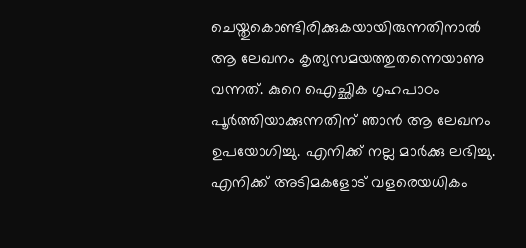ചെയ്തുകൊണ്ടിരിക്കുകയായിരുന്നതിനാൽ ആ ലേഖനം കൃത്യസമയത്തുതന്നെയാണു വന്നത്. കുറെ ഐച്ഛിക ഗൃഹപാഠം പൂർത്തിയാക്കുന്നതിന് ഞാൻ ആ ലേഖനം ഉപയോഗിച്ചു. എനിക്ക് നല്ല മാർക്കു ലഭിച്ചു. എനിക്ക് അടിമകളോട് വളരെയധികം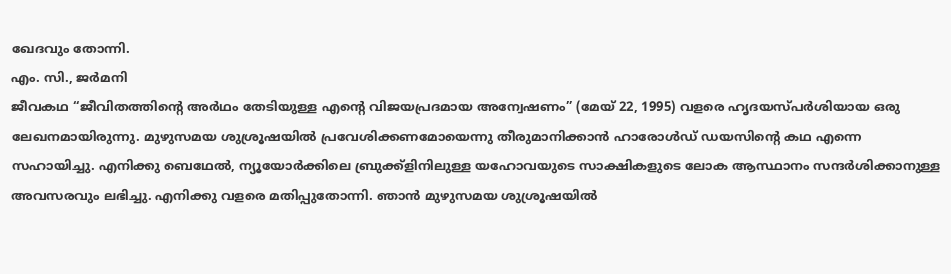ഖേദവും തോന്നി.
എം. സി., ജർമനി
ജീവകഥ “ജീവിതത്തിന്റെ അർഥം തേടിയുള്ള എന്റെ വിജയപ്രദമായ അന്വേഷണം” (മേയ് 22, 1995) വളരെ ഹൃദയസ്പർശിയായ ഒരു ലേഖനമായിരുന്നു. മുഴുസമയ ശുശ്രൂഷയിൽ പ്രവേശിക്കണമോയെന്നു തീരുമാനിക്കാൻ ഹാരോൾഡ് ഡയസിന്റെ കഥ എന്നെ സഹായിച്ചു. എനിക്കു ബെഥേൽ, ന്യൂയോർക്കിലെ ബ്രുക്ക്ളിനിലുള്ള യഹോവയുടെ സാക്ഷികളുടെ ലോക ആസ്ഥാനം സന്ദർശിക്കാനുള്ള അവസരവും ലഭിച്ചു. എനിക്കു വളരെ മതിപ്പുതോന്നി. ഞാൻ മുഴുസമയ ശുശ്രൂഷയിൽ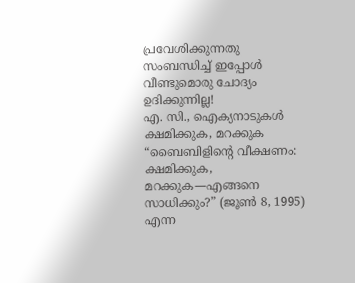പ്രവേശിക്കുന്നതു സംബന്ധിച്ച് ഇപ്പോൾ വീണ്ടുമൊരു ചോദ്യം ഉദിക്കുന്നില്ല!
എ. സി., ഐക്യനാടുകൾ
ക്ഷമിക്കുക, മറക്കുക “ബൈബിളിന്റെ വീക്ഷണം: ക്ഷമിക്കുക, മറക്കുക—എങ്ങനെ സാധിക്കും?” (ജൂൺ 8, 1995) എന്ന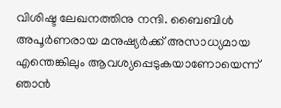വിശിഷ്ട ലേഖനത്തിനു നന്ദി. ബൈബിൾ അപൂർണരായ മനുഷ്യർക്ക് അസാധ്യമായ എന്തെങ്കിലും ആവശ്യപ്പെടുകയാണോയെന്ന് ഞാൻ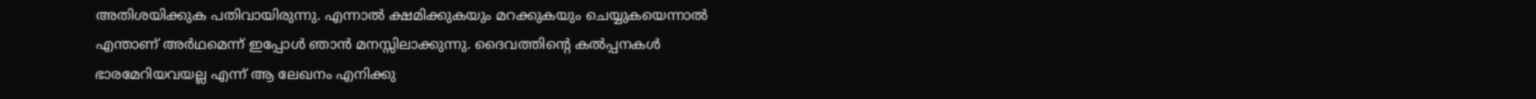അതിശയിക്കുക പതിവായിരുന്നു. എന്നാൽ ക്ഷമിക്കുകയും മറക്കുകയും ചെയ്യുകയെന്നാൽ എന്താണ് അർഥമെന്ന് ഇപ്പോൾ ഞാൻ മനസ്സിലാക്കുന്നു. ദൈവത്തിന്റെ കൽപ്പനകൾ ഭാരമേറിയവയല്ല എന്ന് ആ ലേഖനം എനിക്കു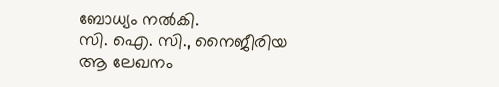ബോധ്യം നൽകി.
സി. ഐ. സി., നൈജീരിയ
ആ ലേഖനം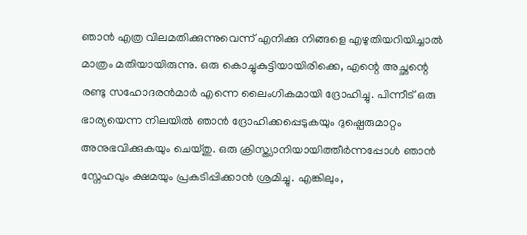ഞാൻ എത്ര വിലമതിക്കുന്നുവെന്ന് എനിക്കു നിങ്ങളെ എഴുതിയറിയിച്ചാൽ മാത്രം മതിയായിരുന്നു. ഒരു കൊച്ചുകുട്ടിയായിരിക്കെ, എന്റെ അച്ഛന്റെ രണ്ടു സഹോദരൻമാർ എന്നെ ലൈംഗികമായി ദ്രോഹിച്ചു. പിന്നീട് ഒരു ഭാര്യയെന്ന നിലയിൽ ഞാൻ ദ്രോഹിക്കപ്പെടുകയും ദുഷ്പെരുമാറ്റം അനുഭവിക്കുകയും ചെയ്തു. ഒരു ക്രിസ്ത്യാനിയായിത്തീർന്നപ്പോൾ ഞാൻ സ്നേഹവും ക്ഷമയും പ്രകടിപ്പിക്കാൻ ശ്രമിച്ചു. എങ്കിലും,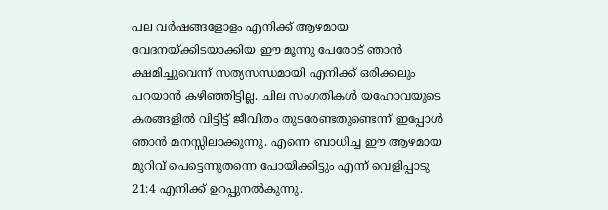പല വർഷങ്ങളോളം എനിക്ക് ആഴമായ വേദനയ്ക്കിടയാക്കിയ ഈ മൂന്നു പേരോട് ഞാൻ ക്ഷമിച്ചുവെന്ന് സത്യസന്ധമായി എനിക്ക് ഒരിക്കലും പറയാൻ കഴിഞ്ഞിട്ടില്ല. ചില സംഗതികൾ യഹോവയുടെ കരങ്ങളിൽ വിട്ടിട്ട് ജീവിതം തുടരേണ്ടതുണ്ടെന്ന് ഇപ്പോൾ ഞാൻ മനസ്സിലാക്കുന്നു. എന്നെ ബാധിച്ച ഈ ആഴമായ മുറിവ് പെട്ടെന്നുതന്നെ പോയിക്കിട്ടും എന്ന് വെളിപ്പാടു 21:4 എനിക്ക് ഉറപ്പുനൽകുന്നു.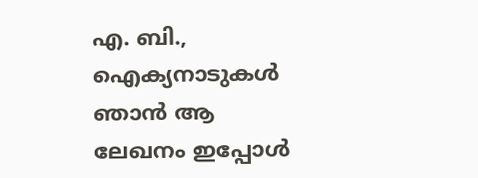എ. ബി., ഐക്യനാടുകൾ
ഞാൻ ആ ലേഖനം ഇപ്പോൾ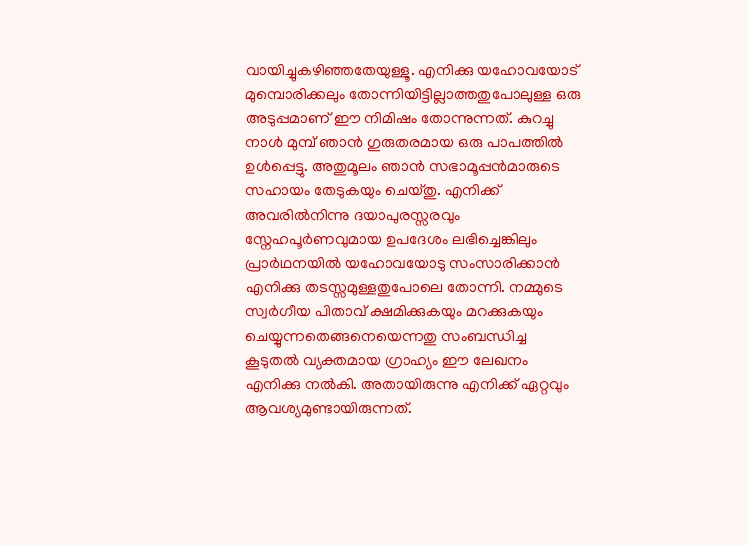വായിച്ചുകഴിഞ്ഞതേയുള്ളൂ. എനിക്കു യഹോവയോട് മുമ്പൊരിക്കലും തോന്നിയിട്ടില്ലാത്തതുപോലുള്ള ഒരു അടുപ്പമാണ് ഈ നിമിഷം തോന്നുന്നത്. കുറച്ചു നാൾ മുമ്പ് ഞാൻ ഗുരുതരമായ ഒരു പാപത്തിൽ ഉൾപ്പെട്ടു. അതുമൂലം ഞാൻ സഭാമൂപ്പൻമാരുടെ സഹായം തേടുകയും ചെയ്തു. എനിക്ക് അവരിൽനിന്നു ദയാപുരസ്സരവും സ്നേഹപൂർണവുമായ ഉപദേശം ലഭിച്ചെങ്കിലും പ്രാർഥനയിൽ യഹോവയോടു സംസാരിക്കാൻ എനിക്കു തടസ്സമുള്ളതുപോലെ തോന്നി. നമ്മുടെ സ്വർഗീയ പിതാവ് ക്ഷമിക്കുകയും മറക്കുകയും ചെയ്യുന്നതെങ്ങനെയെന്നതു സംബന്ധിച്ച കൂടുതൽ വ്യക്തമായ ഗ്രാഹ്യം ഈ ലേഖനം എനിക്കു നൽകി. അതായിരുന്നു എനിക്ക് ഏറ്റവും ആവശ്യമുണ്ടായിരുന്നത്.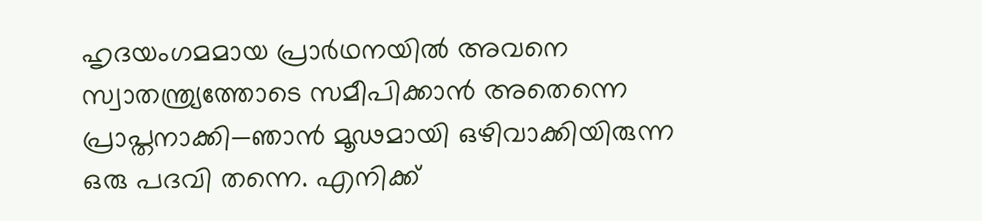ഹൃദയംഗമമായ പ്രാർഥനയിൽ അവനെ സ്വാതന്ത്ര്യത്തോടെ സമീപിക്കാൻ അതെന്നെ പ്രാപ്തനാക്കി—ഞാൻ മൂഢമായി ഒഴിവാക്കിയിരുന്ന ഒരു പദവി തന്നെ. എനിക്ക്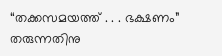“തക്കസമയത്ത് . . . ഭക്ഷണം” തരുന്നതിനു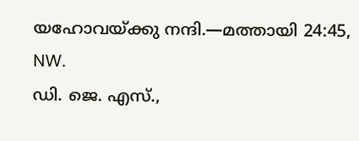യഹോവയ്ക്കു നന്ദി.—മത്തായി 24:45, NW.
ഡി. ജെ. എസ്.,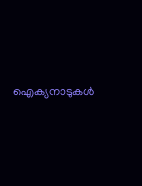ഐക്യനാടുകൾ